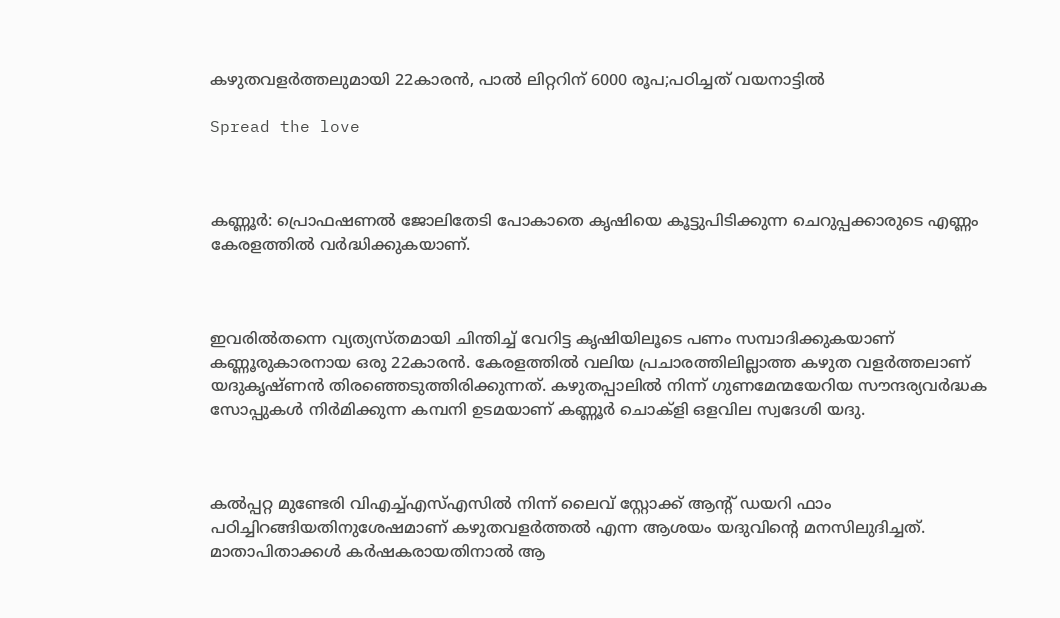കഴുതവളര്‍ത്തലുമായി 22കാരൻ, പാല്‍ ലിറ്ററിന് 6000 രൂപ;പഠിച്ചത് വയനാട്ടിൽ

Spread the love



കണ്ണൂർ: പ്രൊഫഷണല്‍ ജോലിതേടി പോകാതെ കൃഷിയെ കൂട്ടുപിടിക്കുന്ന ചെറുപ്പക്കാരുടെ എണ്ണം കേരളത്തില്‍ വർദ്ധിക്കുകയാണ്.



ഇവരില്‍തന്നെ വ്യത്യസ്തമായി ചിന്തിച്ച്‌ വേറിട്ട കൃഷിയിലൂടെ പണം സമ്പാദിക്കുകയാണ് കണ്ണൂരുകാരനായ ഒരു 22കാരൻ. കേരളത്തില്‍ വലിയ പ്രചാരത്തിലില്ലാത്ത കഴുത വളർത്തലാണ് യദുകൃഷ്ണൻ തിരഞ്ഞെടുത്തിരിക്കുന്നത്. കഴുതപ്പാലില്‍ നിന്ന് ഗുണമേന്മയേറിയ സൗന്ദര്യവർദ്ധക സോപ്പുകള്‍ നിർമിക്കുന്ന കമ്പനി ഉടമയാണ് കണ്ണൂർ ചൊക്ളി ഒളവില സ്വദേശി യദു.



കല്‍പ്പറ്റ മുണ്ടേരി വിഎച്ച്‌എസ്‌എസില്‍ നിന്ന് ലൈവ് സ്റ്റോക്ക് ആന്റ് ഡയറി ഫാം പഠിച്ചിറങ്ങിയതിനുശേഷമാണ് കഴുതവളർത്തല്‍ എന്ന ആശയം യദുവിന്റെ മനസിലുദിച്ചത്. മാതാപിതാക്കള്‍ കർഷകരായതിനാല്‍ ആ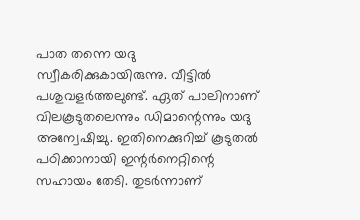പാത തന്നെ യദു സ്വീകരിക്കുകായിരുന്നു. വീട്ടില്‍ പശുവളർത്തലുണ്ട്. ഏത് പാലിനാണ് വിലകൂടുതലെന്നും ഡിമാന്റെന്നും യദു അന്വേഷിച്ചു. ഇതിനെക്കുറിച്ച്‌ കൂടുതല്‍ പഠിക്കാനായി ഇന്റർനെറ്റിന്റെ സഹായം തേടി. തുടർന്നാണ്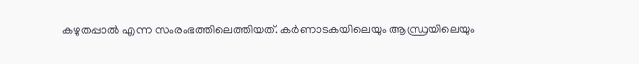കഴുതപ്പാല്‍ എന്ന സംരംഭത്തിലെത്തിയത്. ക‌ർണാടകയിലെയും ആന്ധ്രയിലെയും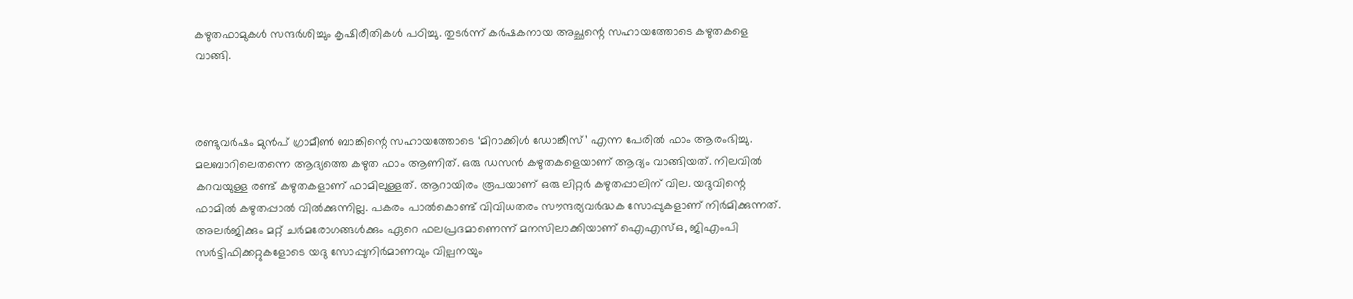കഴുതഫാമുകള്‍ സന്ദർശിച്ചും കൃഷിരീതികള്‍ പഠിച്ചു. തുടർന്ന് കർഷകനായ അച്ഛന്റെ സഹായത്തോടെ കഴുതകളെ വാങ്ങി.



രണ്ടുവർഷം മുൻപ് ഗ്രാമീണ്‍ ബാങ്കിന്റെ സഹായത്തോടെ ‘മിറാക്കിള്‍ ഡോങ്കീസ്’ എന്ന പേരില്‍ ഫാം ആരംഭിച്ചു. മലബാറിലെതന്നെ ആദ്യത്തെ കഴുത ഫാം ആണിത്. ഒരു ഡസൻ കഴുതകളെയാണ് ആദ്യം വാങ്ങിയത്. നിലവില്‍ കറവയുള്ള രണ്ട് കഴുതകളാണ് ഫാമിലുള്ളത്. ആറായിരം രൂപയാണ് ഒരു ലിറ്റർ കഴുതപ്പാലിന് വില. യദുവിന്റെ ഫാമില്‍ കഴുതപ്പാല്‍ വില്‍ക്കുന്നില്ല. പകരം പാല്‍കൊണ്ട് വിവിധതരം സൗന്ദര്യവർദ്ധക സോപ്പുകളാണ് നിർമിക്കുന്നത്. അലർജിക്കും മറ്റ് ചർമരോഗങ്ങള്‍ക്കും ഏറെ ഫലപ്രദമാണെന്ന് മനസിലാക്കിയാണ് ഐഎസ്‌ഒ, ജിഎംപി സർട്ടിഫിക്കറ്റുകളോടെ യദു സോപ്പുനിർമാണവും വില്പനയും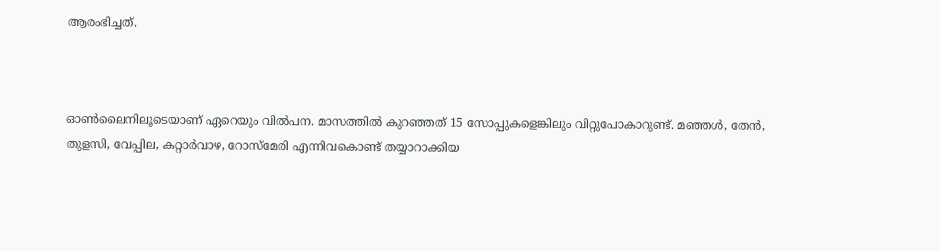ആരംഭിച്ചത്.



ഓണ്‍ലൈനിലൂടെയാണ് ഏറെയും വില്‍പന. മാസത്തില്‍ കുറഞ്ഞത് 15 സോപ്പുകളെങ്കിലും വിറ്റുപോകാറുണ്ട്. മഞ്ഞള്‍, തേൻ, തുളസി, വേപ്പില, കറ്റാർവാഴ, റോസ്‌മേരി എന്നിവകൊണ്ട് തയ്യാറാക്കിയ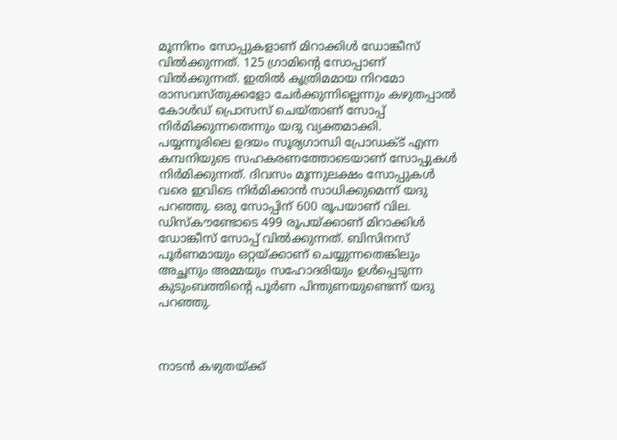മൂന്നിനം സോപ്പുകളാണ് മിറാക്കിള്‍ ഡോങ്കീസ് വില്‍ക്കുന്നത്. 125 ഗ്രാമിന്റെ സോപ്പാണ് വില്‍ക്കുന്നത്. ഇതില്‍ കൃത്രിമമായ നിറമോ രാസവസ്തുക്കളോ ചേർക്കുന്നില്ലെന്നും കഴുതപ്പാല്‍ കോള്‍ഡ് പ്രൊസസ് ചെയ്താണ് സോപ്പ് നിർമിക്കുന്നതെന്നും യദു വ്യക്തമാക്കി. പയ്യന്നൂരിലെ ഉദയം സൂര്യഗാന്ധി പ്രോഡക്‌ട് എന്ന കമ്പനിയുടെ സഹകരണത്തോടെയാണ് സോപ്പുകള്‍ നി‌ർമിക്കുന്നത്. ദിവസം മൂന്നുലക്ഷം സോപ്പുകള്‍ വരെ ഇവിടെ നിർമിക്കാൻ സാധിക്കുമെന്ന് യദു പറഞ്ഞു. ഒരു സോപ്പിന് 600 രൂപയാണ് വില. ഡിസ്‌കൗണ്ടോടെ 499 രൂപയ്ക്കാണ് മിറാക്കിള്‍ ഡോങ്കീസ് സോപ്പ് വില്‍ക്കുന്നത്. ബിസിനസ് പൂർണമായും ഒറ്റയ്ക്കാണ് ചെയ്യുന്നതെങ്കിലും അച്ഛനും അമ്മയും സഹോദരിയും ഉള്‍പ്പെടുന്ന കുടുംബത്തിന്റെ പൂർണ പിന്തുണയുണ്ടെന്ന് യദു പറഞ്ഞു.



നാടൻ കഴുതയ്ക്ക്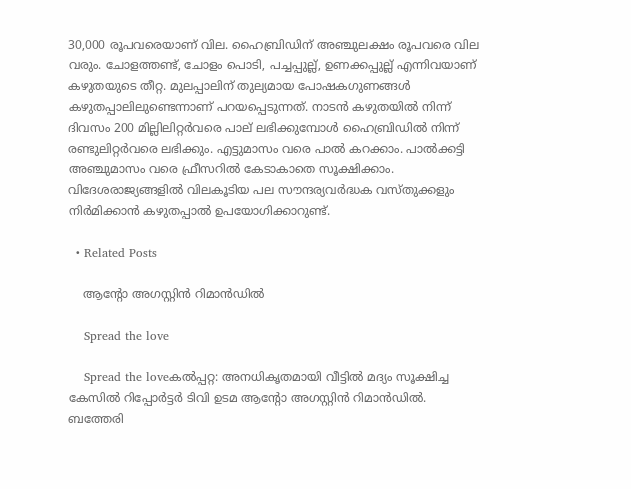30,000 രൂപവരെയാണ് വില. ഹൈബ്രിഡിന് അഞ്ചുലക്ഷം രൂപവരെ വില വരും. ചോളത്തണ്ട്, ചോളം പൊടി, പച്ചപ്പുല്ല്, ഉണക്കപ്പുല്ല് എന്നിവയാണ് കഴുതയുടെ തീറ്റ. മുലപ്പാലിന് തുല്യമായ പോഷകഗുണങ്ങള്‍ കഴുതപ്പാലിലുണ്ടെന്നാണ് പറയപ്പെടുന്നത്. നാടൻ കഴുതയില്‍ നിന്ന് ദിവസം 200 മില്ലിലിറ്റർവരെ പാല് ലഭിക്കുമ്പോള്‍ ഹൈബ്രിഡില്‍ നിന്ന് രണ്ടുലിറ്റർവരെ ലഭിക്കും. എട്ടുമാസം വരെ പാല്‍ കറക്കാം. പാല്‍ക്കട്ടി അഞ്ചുമാസം വരെ ഫ്രീസറില്‍ കേടാകാതെ സൂക്ഷിക്കാം. വിദേശരാജ്യങ്ങളില്‍ വിലകൂടിയ പല സൗന്ദര്യവർദ്ധക വസ്തുക്കളും നിർമിക്കാൻ കഴുതപ്പാല്‍ ഉപയോഗിക്കാറുണ്ട്.

  • Related Posts

    ആന്റോ അഗസ്റ്റിന്‍ റിമാന്‍ഡില്‍

    Spread the love

    Spread the loveകല്‍പ്പറ്റ: അനധികൃതമായി വീട്ടില്‍ മദ്യം സൂക്ഷിച്ച കേസില്‍ റിപ്പോര്‍ട്ടര്‍ ടിവി ഉടമ ആന്റോ അഗസ്റ്റിന്‍ റിമാന്‍ഡില്‍. ബത്തേരി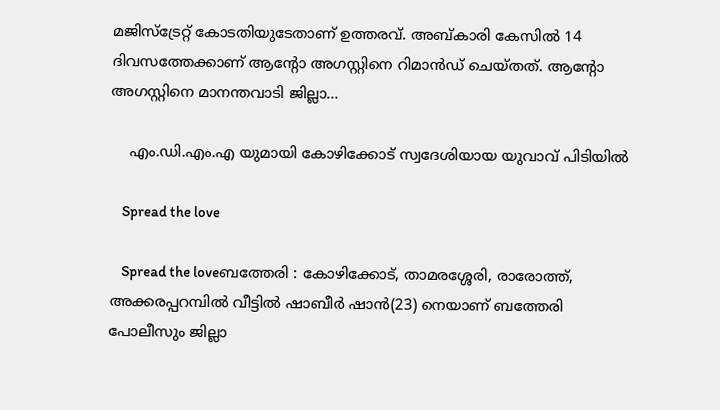മജിസ്‌ട്രേറ്റ് കോടതിയുടേതാണ് ഉത്തരവ്. അബ്കാരി കേസില്‍ 14 ദിവസത്തേക്കാണ് ആന്റോ അഗസ്റ്റിനെ റിമാന്‍ഡ് ചെയ്തത്. ആന്റോ അഗസ്റ്റിനെ മാനന്തവാടി ജില്ലാ…

    എം.ഡി.എം.എ യുമായി കോഴിക്കോട് സ്വദേശിയായ യുവാവ് പിടിയിൽ

    Spread the love

    Spread the loveബത്തേരി : കോഴിക്കോട്, താമരശ്ശേരി, രാരോത്ത്, അക്കരപ്പറമ്പിൽ വീട്ടിൽ ഷാബീർ ഷാൻ(23) നെയാണ് ബത്തേരി പോലീസും ജില്ലാ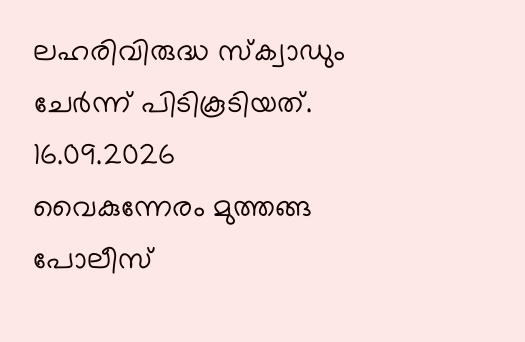ലഹരിവിരുദ്ധ സ്ക്വാഡും ചേർന്ന് പിടികൂടിയത്. 16.09.2026 വൈകുന്നേരം മുത്തങ്ങ പോലീസ്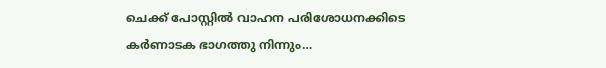ചെക്ക് പോസ്റ്റിൽ വാഹന പരിശോധനക്കിടെ കർണാടക ഭാഗത്തു നിന്നും…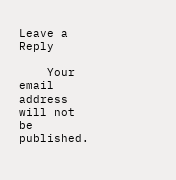Leave a Reply

    Your email address will not be published.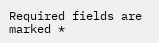Required fields are marked *